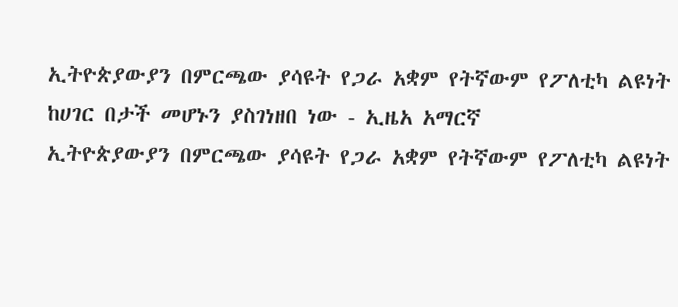ኢትዮጵያውያን በምርጫው ያሳዩት የጋራ አቋም የትኛውም የፖለቲካ ልዩነት ከሀገር በታች መሆኑን ያስገነዘበ ነው - ኢዜአ አማርኛ
ኢትዮጵያውያን በምርጫው ያሳዩት የጋራ አቋም የትኛውም የፖለቲካ ልዩነት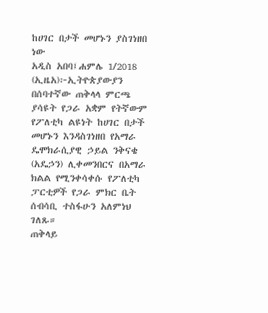ከሀገር በታች መሆኑን ያስገነዘበ ነው
አዲስ አበባ፤ሐምሌ 1/2018 (ኢዜአ)፦ኢትዮጵያውያን በሰባተኛው ጠቅላላ ምርጫ ያሳዩት የጋራ አቋም የትኛውም የፖለቲካ ልዩነት ከሀገር በታች መሆኑን እንዳስገነዘበ የአማራ ዴሞክራሲያዊ ኃይል ንቅናቄ (አዴኃን) ሊቀመንበርና በአማራ ክልል የሚንቀሳቀሱ የፖለቲካ ፓርቲዎች የጋራ ምክር ቤት ሰብሳቢ ተስፋሁን አለምነህ ገለጹ።
ጠቅላይ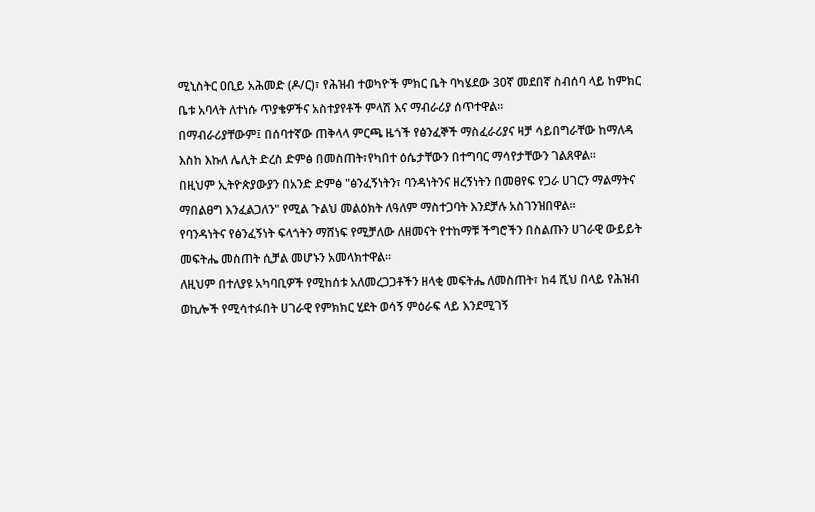ሚኒስትር ዐቢይ አሕመድ (ዶ/ር)፣ የሕዝብ ተወካዮች ምክር ቤት ባካሄደው 30ኛ መደበኛ ስብሰባ ላይ ከምክር ቤቱ አባላት ለተነሱ ጥያቄዎችና አስተያየቶች ምላሽ እና ማብራሪያ ሰጥተዋል።
በማብራሪያቸውም፤ በሰባተኛው ጠቅላላ ምርጫ ዜጎች የፅንፈኞች ማስፈራሪያና ዛቻ ሳይበግራቸው ከማለዳ እስከ እኩለ ሌሊት ድረስ ድምፅ በመስጠት፣የካበተ ዕሴታቸውን በተግባር ማሳየታቸውን ገልጸዋል።
በዚህም ኢትዮጵያውያን በአንድ ድምፅ "ፅንፈኝነትን፣ ባንዳነትንና ዘረኝነትን በመፀየፍ የጋራ ሀገርን ማልማትና ማበልፀግ እንፈልጋለን" የሚል ጉልህ መልዕክት ለዓለም ማስተጋባት እንደቻሉ አስገንዝበዋል።
የባንዳነትና የፅንፈኝነት ፍላጎትን ማሸነፍ የሚቻለው ለዘመናት የተከማቹ ችግሮችን በስልጡን ሀገራዊ ውይይት መፍትሔ መስጠት ሲቻል መሆኑን አመላክተዋል።
ለዚህም በተለያዩ አካባቢዎች የሚከሰቱ አለመረጋጋቶችን ዘላቂ መፍትሔ ለመስጠት፣ ከ4 ሺህ በላይ የሕዝብ ወኪሎች የሚሳተፉበት ሀገራዊ የምክክር ሂደት ወሳኝ ምዕራፍ ላይ እንደሚገኝ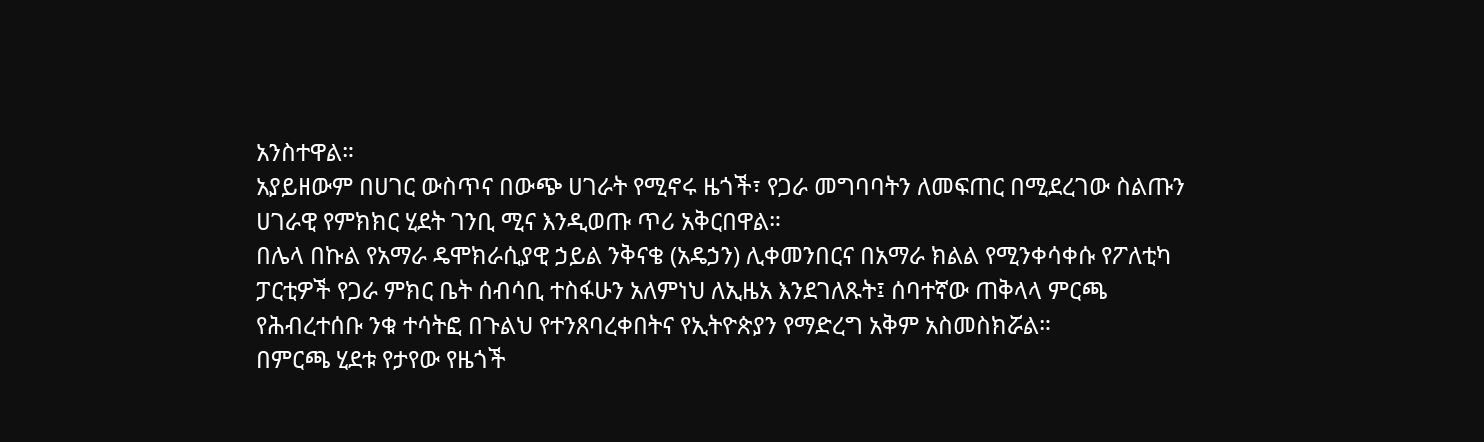አንስተዋል።
አያይዘውም በሀገር ውስጥና በውጭ ሀገራት የሚኖሩ ዜጎች፣ የጋራ መግባባትን ለመፍጠር በሚደረገው ስልጡን ሀገራዊ የምክክር ሂደት ገንቢ ሚና እንዲወጡ ጥሪ አቅርበዋል።
በሌላ በኩል የአማራ ዴሞክራሲያዊ ኃይል ንቅናቄ (አዴኃን) ሊቀመንበርና በአማራ ክልል የሚንቀሳቀሱ የፖለቲካ ፓርቲዎች የጋራ ምክር ቤት ሰብሳቢ ተስፋሁን አለምነህ ለኢዜአ እንደገለጹት፤ ሰባተኛው ጠቅላላ ምርጫ የሕብረተሰቡ ንቁ ተሳትፎ በጉልህ የተንጸባረቀበትና የኢትዮጵያን የማድረግ አቅም አስመስክሯል።
በምርጫ ሂደቱ የታየው የዜጎች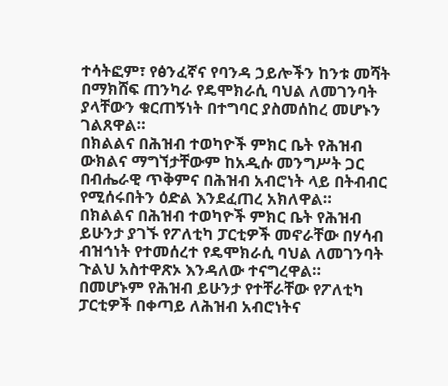ተሳትፎም፣ የፅንፈኛና የባንዳ ኃይሎችን ከንቱ መሻት በማክሸፍ ጠንካራ የዴሞክራሲ ባህል ለመገንባት ያላቸውን ቁርጠኝነት በተግባር ያስመሰከረ መሆኑን ገልጸዋል።
በክልልና በሕዝብ ተወካዮች ምክር ቤት የሕዝብ ውክልና ማግኘታቸውም ከአዲሱ መንግሥት ጋር በብሔራዊ ጥቅምና በሕዝብ አብሮነት ላይ በትብብር የሚሰሩበትን ዕድል እንደፈጠረ አክለዋል።
በክልልና በሕዝብ ተወካዮች ምክር ቤት የሕዝብ ይሁንታ ያገኙ የፖለቲካ ፓርቲዎች መኖራቸው በሃሳብ ብዝኅነት የተመሰረተ የዴሞክራሲ ባህል ለመገንባት ጉልህ አስተዋጽኦ እንዳለው ተናግረዋል።
በመሆኑም የሕዝብ ይሁንታ የተቸራቸው የፖለቲካ ፓርቲዎች በቀጣይ ለሕዝብ አብሮነትና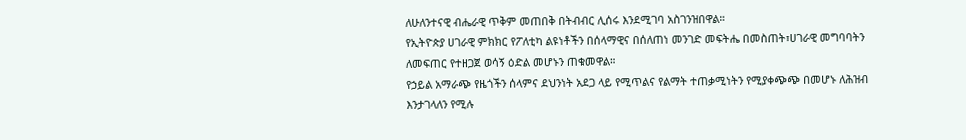ለሁለንተናዊ ብሔራዊ ጥቅም መጠበቅ በትብብር ሊሰሩ እንደሚገባ አስገንዝበዋል።
የኢትዮጵያ ሀገራዊ ምክክር የፖለቲካ ልዩነቶችን በሰላማዊና በሰለጠነ መንገድ መፍትሔ በመስጠት፣ሀገራዊ መግባባትን ለመፍጠር የተዘጋጀ ወሳኝ ዕድል መሆኑን ጠቁመዋል።
የኃይል አማራጭ የዜጎችን ሰላምና ደህንነት አደጋ ላይ የሚጥልና የልማት ተጠቃሚነትን የሚያቀጭጭ በመሆኑ ለሕዝብ እንታገላለን የሚሉ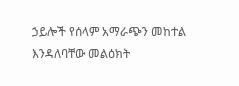ኃይሎች የሰላም አማራጭን መከተል እንዳለባቸው መልዕክት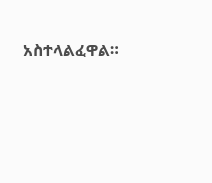አስተላልፈዋል።